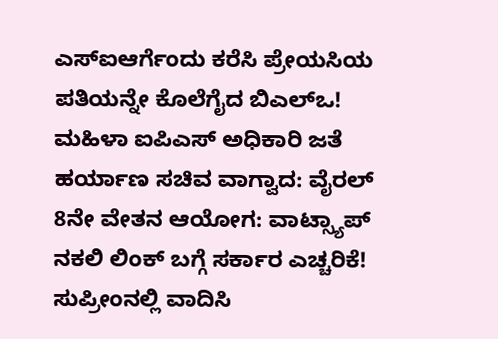ಎಸ್ಐಆರ್ಗೆಂದು ಕರೆಸಿ ಪ್ರೇಯಸಿಯ ಪತಿಯನ್ನೇ ಕೊಲೆಗೈದ ಬಿಎಲ್ಒ!
ಮಹಿಳಾ ಐಪಿಎಸ್ ಅಧಿಕಾರಿ ಜತೆ ಹರ್ಯಾಣ ಸಚಿವ ವಾಗ್ವಾದ: ವೈರಲ್
8ನೇ ವೇತನ ಆಯೋಗ: ವಾಟ್ಸ್ಯಾಪ್ ನಕಲಿ ಲಿಂಕ್ ಬಗ್ಗೆ ಸರ್ಕಾರ ಎಚ್ಚರಿಕೆ!
ಸುಪ್ರೀಂನಲ್ಲಿ ವಾದಿಸಿ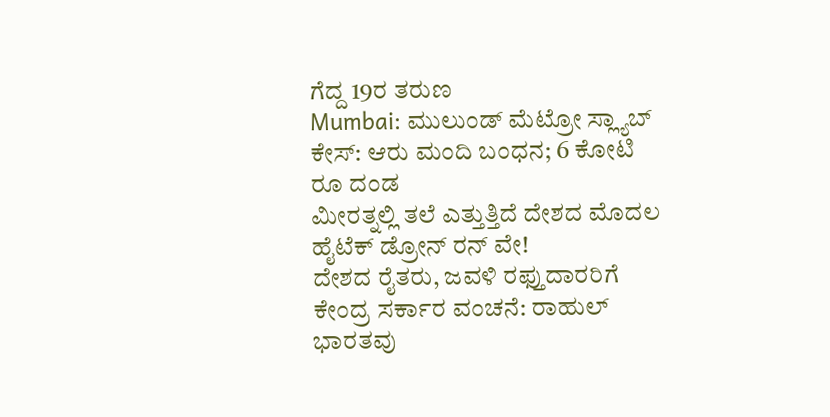ಗೆದ್ದ 19ರ ತರುಣ
Mumbai: ಮುಲುಂಡ್ ಮೆಟ್ರೋ ಸ್ಲ್ಯಾಬ್ ಕೇಸ್: ಆರು ಮಂದಿ ಬಂಧನ; 6 ಕೋಟಿ ರೂ ದಂಡ
ಮೀರತ್ನಲ್ಲಿ ತಲೆ ಎತ್ತುತ್ತಿದೆ ದೇಶದ ಮೊದಲ ಹೈಟೆಕ್ ಡ್ರೋನ್ ರನ್ ವೇ!
ದೇಶದ ರೈತರು, ಜವಳಿ ರಫ್ತುದಾರರಿಗೆ ಕೇಂದ್ರ ಸರ್ಕಾರ ವಂಚನೆ: ರಾಹುಲ್
ಭಾರತವು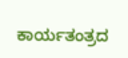ಕಾರ್ಯತಂತ್ರದ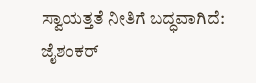ಸ್ವಾಯತ್ತತೆ ನೀತಿಗೆ ಬದ್ಧವಾಗಿದೆ: ಜೈಶಂಕರ್